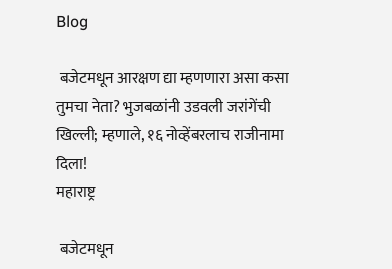Blog

 बजेटमधून आरक्षण द्या म्हणणारा असा कसा तुमचा नेता? भुजबळांनी उडवली जरांगेंची खिल्ली; म्हणाले, १६ नोव्हेंबरलाच राजीनामा दिला!
महाराष्ट्र

 बजेटमधून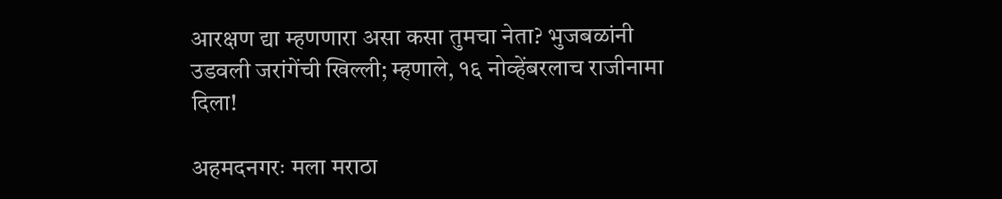आरक्षण द्या म्हणणारा असा कसा तुमचा नेता? भुजबळांनी उडवली जरांगेंची खिल्ली; म्हणाले, १६ नोव्हेंबरलाच राजीनामा दिला!

अहमदनगरः मला मराठा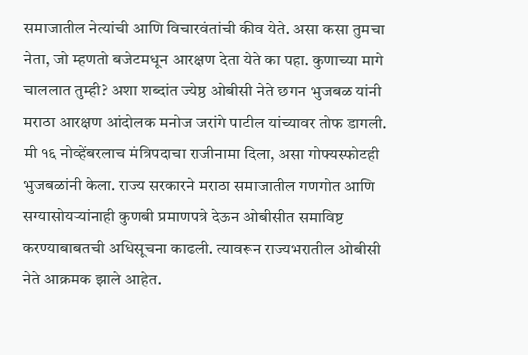समाजातील नेत्यांची आणि विचारवंतांची कीव येते. असा कसा तुमचा नेता, जो म्हणतो बजेटमधून आरक्षण देता येते का पहा. कुणाच्या मागे चाललात तुम्ही? अशा शब्दांत ज्येष्ठ ओबीसी नेते छगन भुजबळ यांनी मराठा आरक्षण आंदोलक मनोज जरांगे पाटील यांच्यावर तोफ डागली. मी १६ नोव्हेंबरलाच मंत्रिपदाचा राजीनामा दिला, असा गोफ्यस्फोटही भुजबळांनी केला. राज्य सरकारने मराठा समाजातील गणगोत आणि सग्यासोयऱ्यांनाही कुणबी प्रमाणपत्रे देऊन ओबीसीत समाविष्ट करण्याबाबतची अधिसूचना काढली. त्यावरून राज्यभरातील ओबीसी नेते आक्रमक झाले आहेत.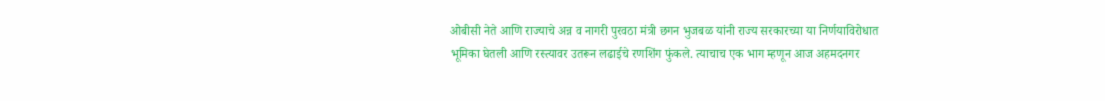ओबीसी नेते आणि राज्याचे अन्न व नागरी पुरवठा मंत्री छगन भुजबळ यांनी राज्य सरकारच्या या निर्णयाविरोधात भूमिका घेतली आणि रस्त्यावर उतरून लढाईचे रणशिंग फुंकले. त्याचाच एक भाग म्हणून आज अहमदनगर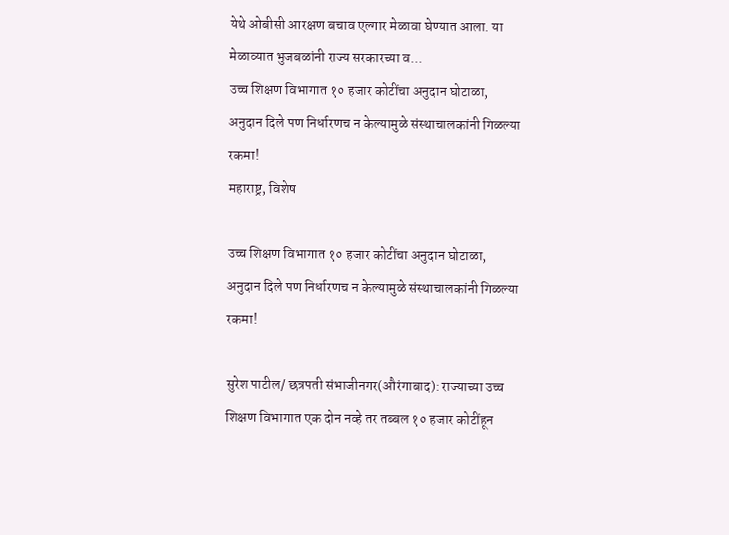येथे ओबीसी आरक्षण बचाव एल्गार मेळावा घेण्यात आला. या मेळाव्यात भुजबळांनी राज्य सरकारच्या व...
उच्च शिक्षण विभागात १० हजार कोटींचा अनुदान घोटाळा, अनुदान दिले पण निर्धारणच न केल्यामुळे संस्थाचालकांनी गिळल्या रकमा!
महाराष्ट्र, विशेष

उच्च शिक्षण विभागात १० हजार कोटींचा अनुदान घोटाळा, अनुदान दिले पण निर्धारणच न केल्यामुळे संस्थाचालकांनी गिळल्या रकमा!

सुरेश पाटील/ छत्रपती संभाजीनगर(औरंगाबाद): राज्याच्या उच्च शिक्षण विभागात एक दोन नव्हे तर तब्बल १० हजार कोटींहून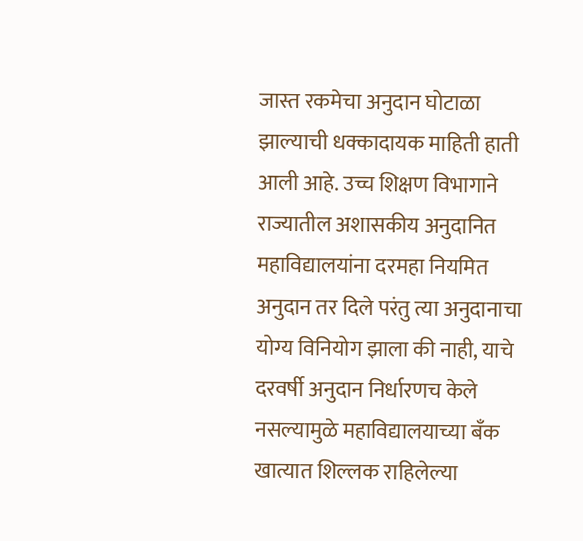जास्त रकमेचा अनुदान घोटाळा झाल्याची धक्कादायक माहिती हाती आली आहे. उच्च शिक्षण विभागाने राज्यातील अशासकीय अनुदानित महाविद्यालयांना दरमहा नियमित अनुदान तर दिले परंतु त्या अनुदानाचा योग्य विनियोग झाला की नाही, याचे दरवर्षी अनुदान निर्धारणच केले नसल्यामुळे महाविद्यालयाच्या बँक खात्यात शिल्लक राहिलेल्या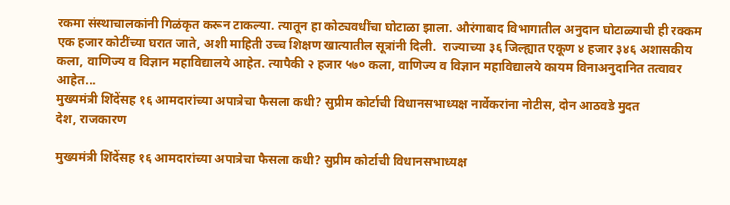रकमा संस्थाचालकांनी गिळंकृत करून टाकल्या. त्यातून हा कोट्यवधींचा घोटाळा झाला. औरंगाबाद विभागातील अनुदान घोटाळ्याची ही रक्कम एक हजार कोटींच्या घरात जाते, अशी माहिती उच्च शिक्षण खात्यातील सूत्रांनी दिली.  राज्याच्या ३६ जिल्ह्यात एकूण ४ हजार ३४६ अशासकीय कला, वाणिज्य व विज्ञान महाविद्यालये आहेत. त्यापैकी २ हजार ५७० कला, वाणिज्य व विज्ञान महाविद्यालये कायम विनाअनुदानित तत्वावर आहेत...
मुख्यमंत्री शिंदेंसह १६ आमदारांच्या अपात्रेचा फैसला कधी? सुप्रीम कोर्टाची विधानसभाध्यक्ष नार्वेकरांना नोटीस, दोन आठवडे मुदत
देश, राजकारण

मुख्यमंत्री शिंदेंसह १६ आमदारांच्या अपात्रेचा फैसला कधी? सुप्रीम कोर्टाची विधानसभाध्यक्ष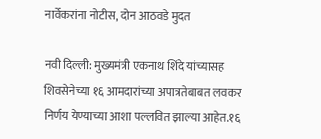नार्वेकरांना नोटीस, दोन आठवडे मुदत

नवी दिल्ली: मुख्यमंत्री एकनाथ शिंदे यांच्यासह शिवसेनेच्या १६ आमदारांच्या अपात्रतेबाबत लवकर निर्णय येण्याच्या आशा पल्लवित झाल्या आहेत.१६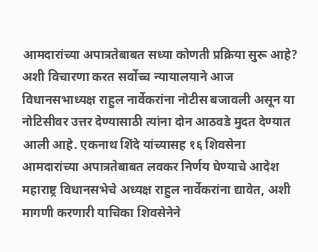आमदारांच्या अपात्रतेबाबत सध्या कोणती प्रक्रिया सुरू आहे? अशी विचारणा करत सर्वोच्च न्यायालयाने आज विधानसभाध्यक्ष राहुल नार्वेकरांना नोटीस बजावली असून या नोटिसीवर उत्तर देण्यासाठी त्यांना दोन आठवडे मुदत देण्यात आली आहे. एकनाथ शिंदे यांच्यासह १६ शिवसेना आमदारांच्या अपात्रतेबाबत लवकर निर्णय घेण्याचे आदेश महाराष्ट्र विधानसभेचे अध्यक्ष राहुल नार्वेकरांना द्यावेत, अशी मागणी करणारी याचिका शिवसेनेने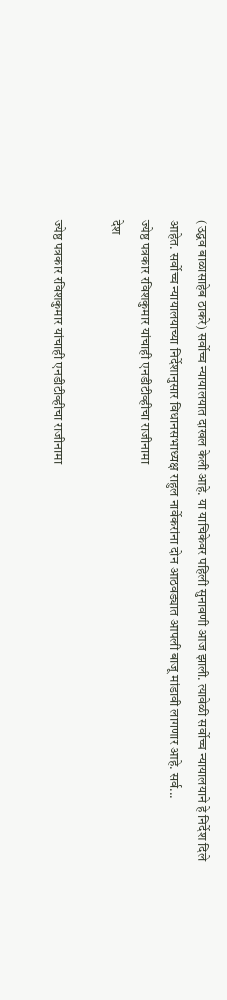(उद्धव बाळासाहेब ठाकरे) सर्वोच्च न्यायालयात दाखल केली आहे. या याचिकेवर पहिली सुनावणी आज झाली. त्यावेळी सर्वोच्च न्यायालयाने हे निर्देश दिले आहेत. सर्वोच्च न्यायालयाच्या निर्देशानुसार विधानसभाध्यक्ष राहुल नार्वेकरांना दोन आठवड्यात आपली बाजू मांडावी लागणार आहे. सर्व...
ज्येष्ठ पत्रकार रविशकुमार यांचाही एनडीटीव्हीचा राजीनामा
देश

ज्येष्ठ पत्रकार रविशकुमार यांचाही एनडीटीव्हीचा राजीनामा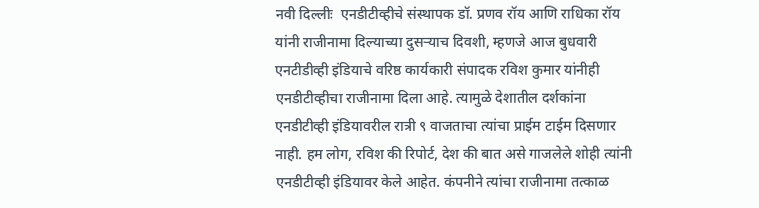नवी दिल्लीः  एनडीटीव्हीचे संस्थापक डॉ. प्रणव रॉय आणि राधिका रॉय यांनी राजीनामा दिल्याच्या दुसऱ्याच दिवशी, म्हणजे आज बुधवारी एनटीडीव्ही इंडियाचे वरिष्ठ कार्यकारी संपादक रविश कुमार यांनीही एनडीटीव्हीचा राजीनामा दिला आहे. त्यामुळे देशातील दर्शकांना एनडीटीव्ही इंडियावरील रात्री ९ वाजताचा त्यांचा प्राईम टाईम दिसणार नाही. हम लोग, रविश की रिपोर्ट, देश की बात असे गाजलेले शोही त्यांनी एनडीटीव्ही इंडियावर केले आहेत. कंपनीने त्यांचा राजीनामा तत्काळ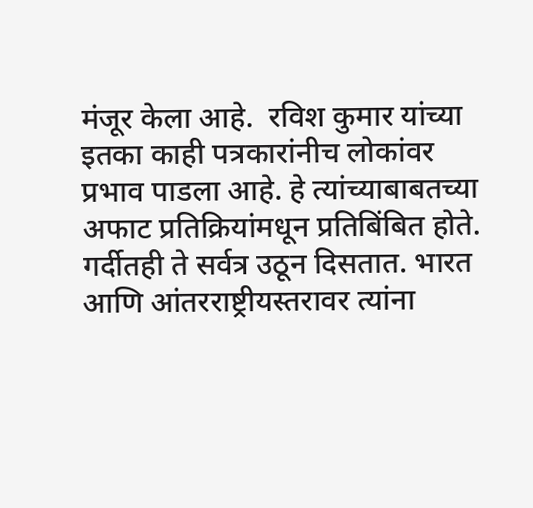मंजूर केला आहे.  रविश कुमार यांच्या इतका काही पत्रकारांनीच लोकांवर प्रभाव पाडला आहे. हे त्यांच्याबाबतच्या अफाट प्रतिक्रियांमधून प्रतिबिंबित होते. गर्दीतही ते सर्वत्र उठून दिसतात. भारत आणि आंतरराष्ट्रीयस्तरावर त्यांना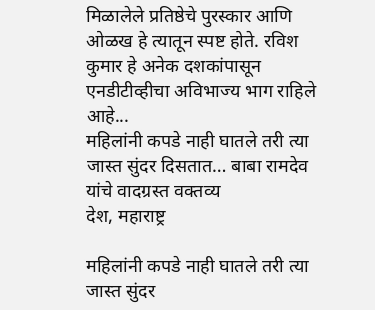मिळालेले प्रतिष्ठेचे पुरस्कार आणि ओळख हे त्यातून स्पष्ट होते. रविश कुमार हे अनेक दशकांपासून एनडीटीव्हीचा अविभाज्य भाग राहिले आहे...
महिलांनी कपडे नाही घातले तरी त्या जास्त सुंदर दिसतात… बाबा रामदेव यांचे वादग्रस्त वक्तव्य
देश, महाराष्ट्र

महिलांनी कपडे नाही घातले तरी त्या जास्त सुंदर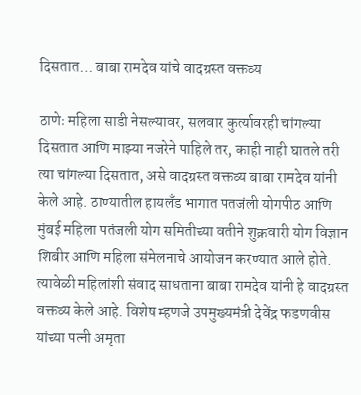दिसतात… बाबा रामदेव यांचे वादग्रस्त वक्तव्य

ठाणेः महिला साडी नेसल्यावर, सलवार कुर्त्यावरही चांगल्या दिसतात आणि माझ्या नजरेने पाहिले तर, काही नाही घातले तरी त्या चांगल्या दिसतात, असे वादग्रस्त वक्तव्य बाबा रामदेव यांनी केले आहे. ठाण्यातील हायलँड भागात पतजंली योगपीठ आणि मुंबई महिला पतंजली योग समितीच्या वतीने शुक्रवारी योग विज्ञान शिबीर आणि महिला संमेलनाचे आयोजन करण्यात आले होते. त्यावेळी महिलांशी संवाद साधताना बाबा रामदेव यांनी हे वादग्रस्त वक्तव्य केले आहे. विशेष म्हणजे उपमुख्यमंत्री देवेंद्र फडणवीस यांच्या पत्नी अमृता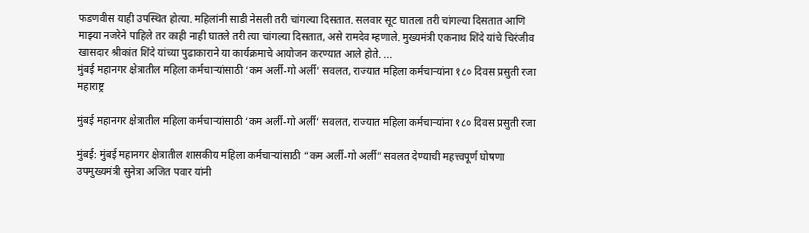फडणवीस याही उपस्थित होत्या. महिलांनी साडी नेसली तरी चांगल्या दिसतात. सलवार सूट घातला तरी चांगल्या दिसतात आणि माझ्या नजरेने पाहिले तर काही नाही घातले तरी त्या चांगल्या दिसतात, असे रामदेव म्हणाले. मुख्यमंत्री एकनाथ शिंदे यांचे चिरंजीव खासदार श्रीकांत शिंदे यांच्या पुढाकाराने या कार्यक्रमाचे आयोजन करण्यात आले होते. ...
मुंबई महानगर क्षेत्रातील महिला कर्मचाऱ्यांसाठी ‘कम अर्ली-गो अर्ली’ सवलत, राज्यात महिला कर्मचाऱ्यांना १८० दिवस प्रसुती रजा
महाराष्ट्र

मुंबई महानगर क्षेत्रातील महिला कर्मचाऱ्यांसाठी ‘कम अर्ली-गो अर्ली’ सवलत, राज्यात महिला कर्मचाऱ्यांना १८० दिवस प्रसुती रजा

मुंबई: मुंबई महानगर क्षेत्रातील शासकीय महिला कर्मचाऱ्यांसाठी “कम अर्ली-गो अर्ली” सवलत देण्याची महत्त्वपूर्ण घोषणा उपमुख्यमंत्री सुनेत्रा अजित पवार यांनी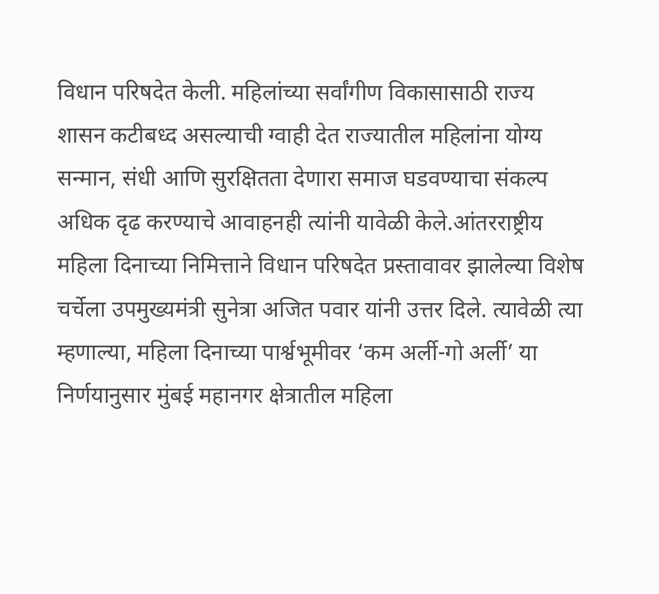विधान परिषदेत केली. महिलांच्या सर्वांगीण विकासासाठी राज्य शासन कटीबध्द असल्याची ग्वाही देत राज्यातील महिलांना योग्य सन्मान, संधी आणि सुरक्षितता देणारा समाज घडवण्याचा संकल्प अधिक दृढ करण्याचे आवाहनही त्यांनी यावेळी केले.आंतरराष्ट्रीय महिला दिनाच्या निमित्ताने विधान परिषदेत प्रस्तावावर झालेल्या विशेष चर्चेला उपमुख्यमंत्री सुनेत्रा अजित पवार यांनी उत्तर दिले. त्यावेळी त्या म्हणाल्या, महिला दिनाच्या पार्श्वभूमीवर ‘कम अर्ली-गो अर्ली’ या निर्णयानुसार मुंबई महानगर क्षेत्रातील महिला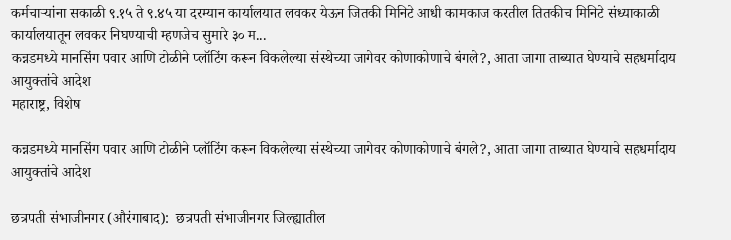कर्मचाऱ्यांना सकाळी ९.१५ ते ९.४५ या दरम्यान कार्यालयात लवकर येऊन जितकी मिनिटे आधी कामकाज करतील तितकीच मिनिटे संध्याकाळी कार्यालयातून लवकर निघण्याची म्हणजेच सुमारे ३० म...
कन्नडमध्ये मानसिंग पवार आणि टोळीने प्लॉटिंग करून विकलेल्या संस्थेच्या जागेवर कोणाकोणाचे बंगले?, आता जागा ताब्यात घेण्याचे सहधर्मादाय आयुक्तांचे आदेश
महाराष्ट्र, विशेष

कन्नडमध्ये मानसिंग पवार आणि टोळीने प्लॉटिंग करून विकलेल्या संस्थेच्या जागेवर कोणाकोणाचे बंगले?, आता जागा ताब्यात घेण्याचे सहधर्मादाय आयुक्तांचे आदेश

छत्रपती संभाजीनगर (औरंगाबाद):  छत्रपती संभाजीनगर जिल्ह्यातील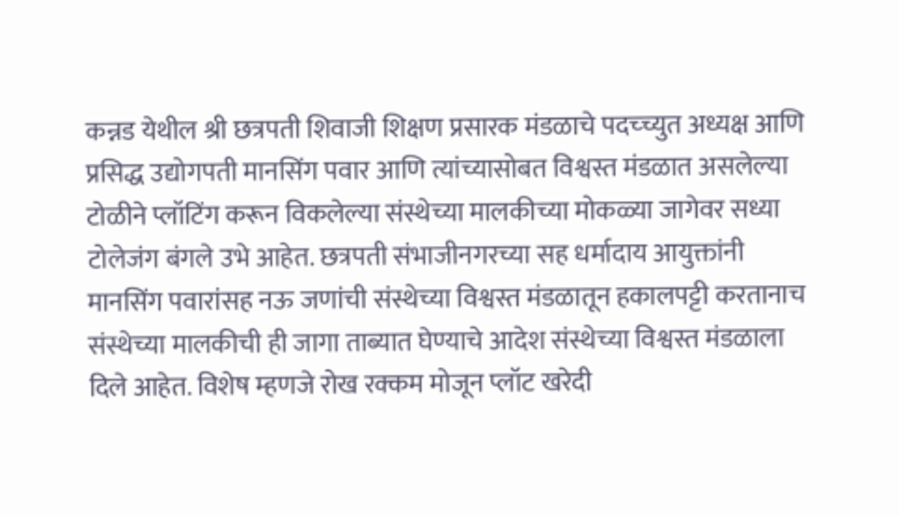कन्नड येथील श्री छत्रपती शिवाजी शिक्षण प्रसारक मंडळाचे पदच्च्युत अध्यक्ष आणि प्रसिद्ध उद्योगपती मानसिंग पवार आणि त्यांच्यासोबत विश्वस्त मंडळात असलेल्या टोळीने प्लॉटिंग करून विकलेल्या संस्थेच्या मालकीच्या मोकळ्या जागेवर सध्या टोलेजंग बंगले उभे आहेत. छत्रपती संभाजीनगरच्या सह धर्मादाय आयुक्तांनी मानसिंग पवारांसह नऊ जणांची संस्थेच्या विश्वस्त मंडळातून हकालपट्टी करतानाच संस्थेच्या मालकीची ही जागा ताब्यात घेण्याचे आदेश संस्थेच्या विश्वस्त मंडळाला दिले आहेत. विशेष म्हणजे रोख रक्कम मोजून प्लॉट खरेदी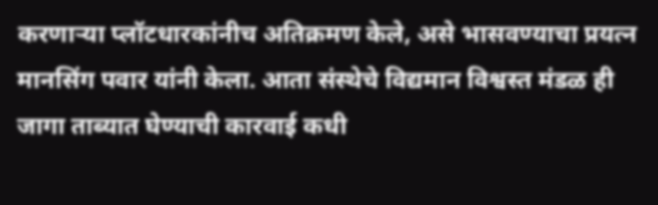करणाऱ्या प्लॉटधारकांनीच अतिक्रमण केले, असे भासवण्याचा प्रयत्न मानसिंग पवार यांनी केला. आता संस्थेचे विद्यमान विश्वस्त मंडळ ही जागा ताब्यात घेण्याची कारवाई कधी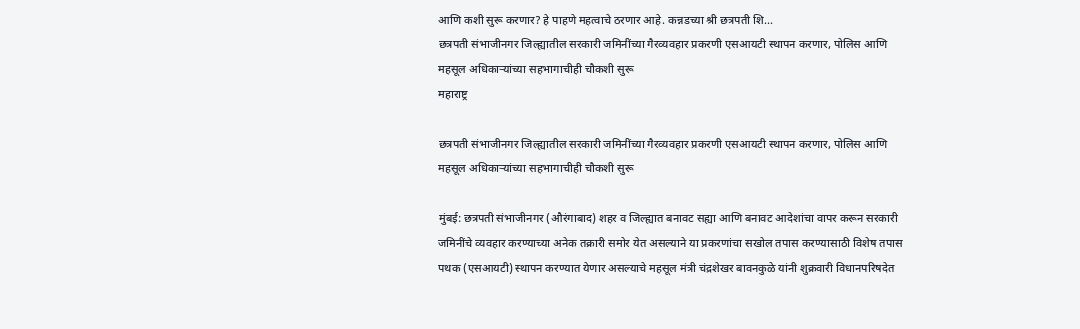आणि कशी सुरू करणार? हे पाहणे महत्वाचे ठरणार आहे. कन्नडच्या श्री छत्रपती शि...
छत्रपती संभाजीनगर जिल्ह्यातील सरकारी जमिनींच्या गैरव्यवहार प्रकरणी एसआयटी स्थापन करणार, पोलिस आणि महसूल अधिकाऱ्यांच्या सहभागाचीही चौकशी सुरू
महाराष्ट्र

छत्रपती संभाजीनगर जिल्ह्यातील सरकारी जमिनींच्या गैरव्यवहार प्रकरणी एसआयटी स्थापन करणार, पोलिस आणि महसूल अधिकाऱ्यांच्या सहभागाचीही चौकशी सुरू

मुंबई: छत्रपती संभाजीनगर (औरंगाबाद) शहर व जिल्ह्यात बनावट सह्या आणि बनावट आदेशांचा वापर करून सरकारी जमिनींचे व्यवहार करण्याच्या अनेक तक्रारी समोर येत असल्याने या प्रकरणांचा सखोल तपास करण्यासाठी विशेष तपास पथक (एसआयटी) स्थापन करण्यात येणार असल्याचे महसूल मंत्री चंद्रशेखर बावनकुळे यांनी शुक्रवारी विधानपरिषदेत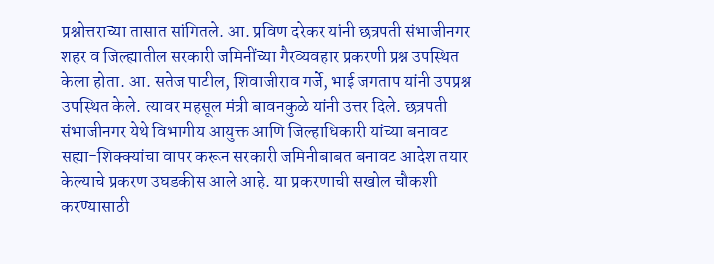प्रश्नोत्तराच्या तासात सांगितले. आ. प्रविण दरेकर यांनी छत्रपती संभाजीनगर शहर व जिल्ह्यातील सरकारी जमिनींच्या गैरव्यवहार प्रकरणी प्रश्न उपस्थित केला होता. आ. सतेज पाटील, शिवाजीराव गर्जे, भाई जगताप यांनी उपप्रश्न उपस्थित केले. त्यावर महसूल मंत्री बावनकुळे यांनी उत्तर दिले. छत्रपती संभाजीनगर येथे विभागीय आयुक्त आणि जिल्हाधिकारी यांच्या बनावट सह्या-शिक्क्यांचा वापर करून सरकारी जमिनीबाबत बनावट आदेश तयार केल्याचे प्रकरण उघडकीस आले आहे. या प्रकरणाची सखोल चौकशी करण्यासाठी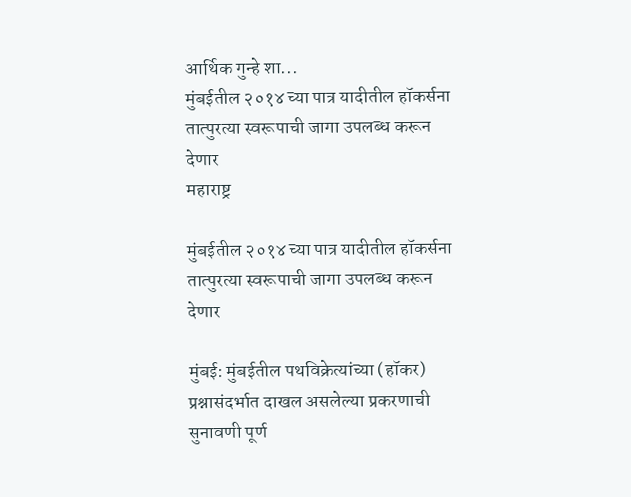आर्थिक गुन्हे शा...
मुंबईतील २०१४ च्या पात्र यादीतील हॉकर्सना तात्पुरत्या स्वरूपाची जागा उपलब्ध करून देणार
महाराष्ट्र

मुंबईतील २०१४ च्या पात्र यादीतील हॉकर्सना तात्पुरत्या स्वरूपाची जागा उपलब्ध करून देणार

मुंबई: मुंबईतील पथविक्रेत्यांच्या (हॉकर) प्रश्नासंदर्भात दाखल असलेल्या प्रकरणाची सुनावणी पूर्ण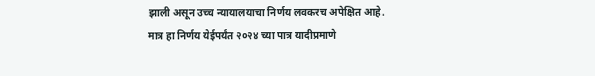झाली असून उच्च न्यायालयाचा निर्णय लवकरच अपेक्षित आहे. मात्र हा निर्णय येईपर्यंत २०२४ च्या पात्र यादीप्रमाणे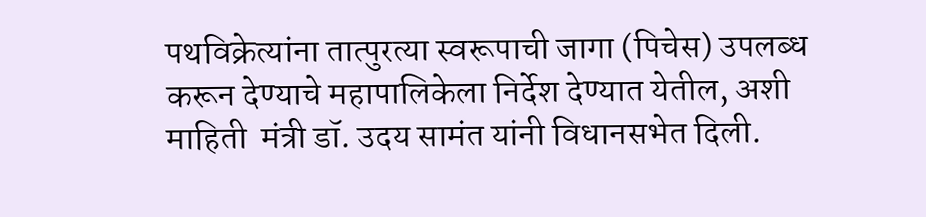पथविक्रेत्यांना तात्पुरत्या स्वरूपाची जागा (पिचेस) उपलब्ध करून देण्याचे महापालिकेला निर्देश देण्यात येतील, अशी माहिती  मंत्री डॉ. उदय सामंत यांनी विधानसभेत दिली.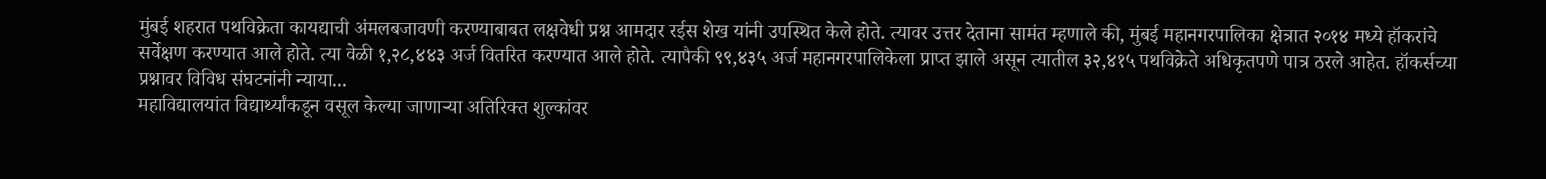मुंबई शहरात पथविक्रेता कायद्याची अंमलबजावणी करण्याबाबत लक्षवेधी प्रश्न आमदार रईस शेख यांनी उपस्थित केले होते. त्यावर उत्तर देताना सामंत म्हणाले की, मुंबई महानगरपालिका क्षेत्रात २०१४ मध्ये हॉकरांचे सर्वेक्षण करण्यात आले होते. त्या वेळी १,२८,४४३ अर्ज वितरित करण्यात आले होते. त्यापैकी ९९,४३५ अर्ज महानगरपालिकेला प्राप्त झाले असून त्यातील ३२,४१५ पथविक्रेते अधिकृतपणे पात्र ठरले आहेत. हॉकर्सच्या प्रश्नावर विविध संघटनांनी न्याया...
महाविद्यालयांत विद्यार्थ्यांकडून वसूल केल्या जाणाऱ्या अतिरिक्त शुल्कांवर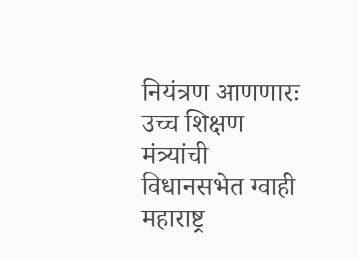नियंत्रण आणणारः उच्च शिक्षण मंत्र्यांची विधानसभेत ग्वाही
महाराष्ट्र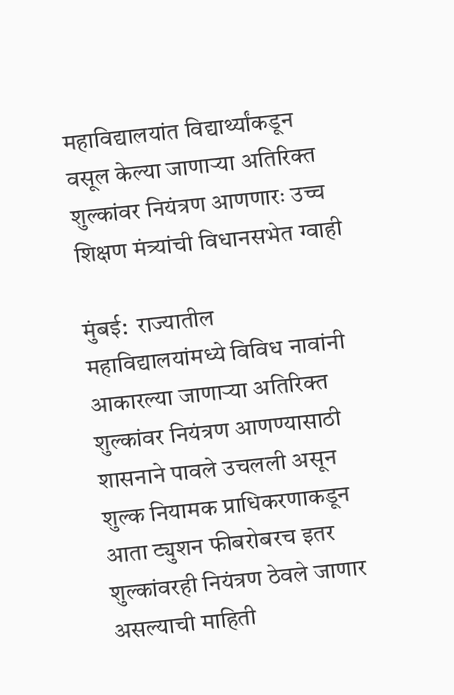महाविद्यालयांत विद्यार्थ्यांकडून वसूल केल्या जाणाऱ्या अतिरिक्त शुल्कांवर नियंत्रण आणणारः उच्च शिक्षण मंत्र्यांची विधानसभेत ग्वाही

मुंबई:  राज्यातील महाविद्यालयांमध्ये विविध नावांनी आकारल्या जाणाऱ्या अतिरिक्त शुल्कांवर नियंत्रण आणण्यासाठी शासनाने पावले उचलली असून शुल्क नियामक प्राधिकरणाकडून आता ट्युशन फीबरोबरच इतर शुल्कांवरही नियंत्रण ठेवले जाणार असल्याची माहिती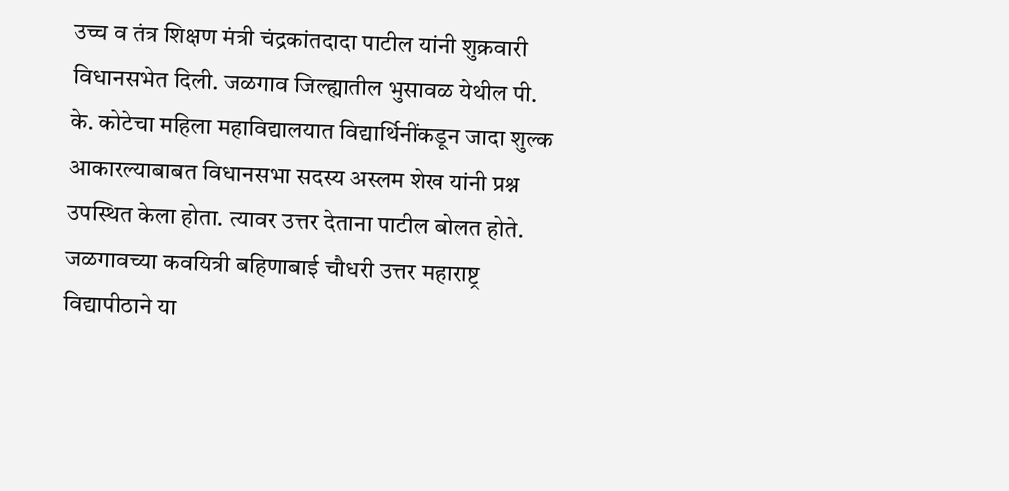उच्च व तंत्र शिक्षण मंत्री चंद्रकांतदादा पाटील यांनी शुक्रवारी विधानसभेत दिली. जळगाव जिल्ह्यातील भुसावळ येथील पी. के. कोटेचा महिला महाविद्यालयात विद्यार्थिनींकडून जादा शुल्क आकारल्याबाबत विधानसभा सदस्य अस्लम शेख यांनी प्रश्न उपस्थित केला होता. त्यावर उत्तर देताना पाटील बोलत होते. जळगावच्या कवयित्री बहिणाबाई चौधरी उत्तर महाराष्ट्र विद्यापीठाने या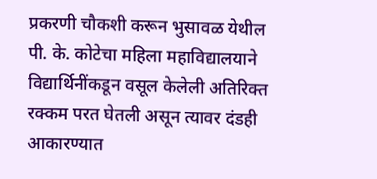प्रकरणी चौकशी करून भुसावळ येथील पी. के. कोटेचा महिला महाविद्यालयाने विद्यार्थिनींकडून वसूल केलेली अतिरिक्त रक्कम परत घेतली असून त्यावर दंडही आकारण्यात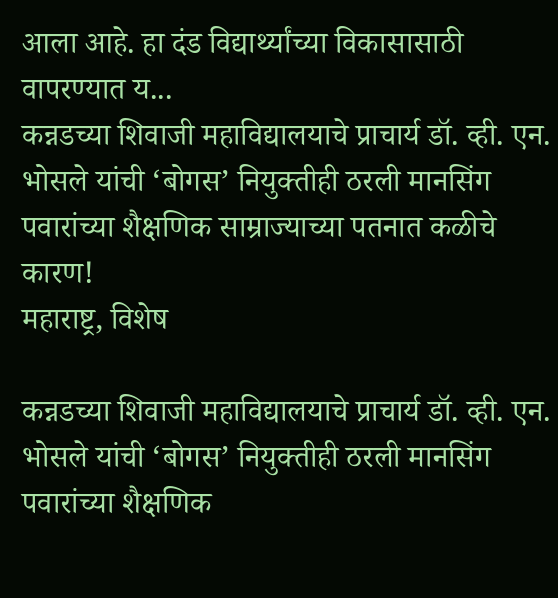आला आहे. हा दंड विद्यार्थ्यांच्या विकासासाठी वापरण्यात य...
कन्नडच्या शिवाजी महाविद्यालयाचे प्राचार्य डॉ. व्ही. एन. भोसले यांची ‘बोगस’ नियुक्तीही ठरली मानसिंग पवारांच्या शैक्षणिक साम्राज्याच्या पतनात कळीचे कारण!
महाराष्ट्र, विशेष

कन्नडच्या शिवाजी महाविद्यालयाचे प्राचार्य डॉ. व्ही. एन. भोसले यांची ‘बोगस’ नियुक्तीही ठरली मानसिंग पवारांच्या शैक्षणिक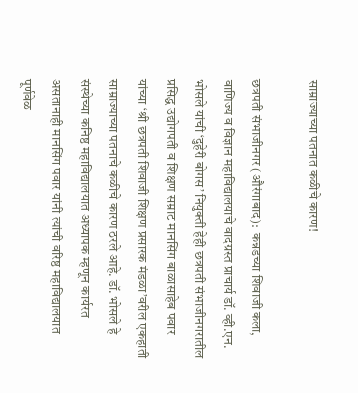साम्राज्याच्या पतनात कळीचे कारण!

छत्रपती संभाजीनगर (औरंगाबाद):  कन्नडच्या शिवाजी कला, वाणिज्य व विज्ञान महाविद्यालयाचे वादग्रस्त प्राचार्य डॉ. व्ही.एन. भोसले यांची ‘दुहेरी बोगस’ नियुक्ती हेही छत्रपती संभाजीनगरातील प्रसिद्ध उद्योगपती व शिक्षण सम्राट मानसिंग बाळासाहेब पवार यांच्या ‘श्री छत्रपती शिवाजी शिक्षण प्रसारक मंडळा’वरील एकहाती साम्राज्याच्या पतनाचे कळीचे कारण ठरले आहे. डॉ. भोसले हे संस्थेच्या कनिष्ठ महाविद्यालयात अध्यापक म्हणून कार्यरत असतानाही मानसिंग पवार यांनी त्यांची वरिष्ठ महाविद्यालयात पूर्णवेळ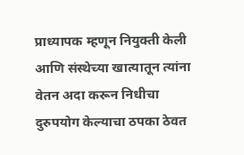प्राध्यापक म्हणून नियुक्ती केली आणि संस्थेच्या खात्यातून त्यांना वेतन अदा करून निधीचा दुरुपयोग केल्याचा ठपका ठेवत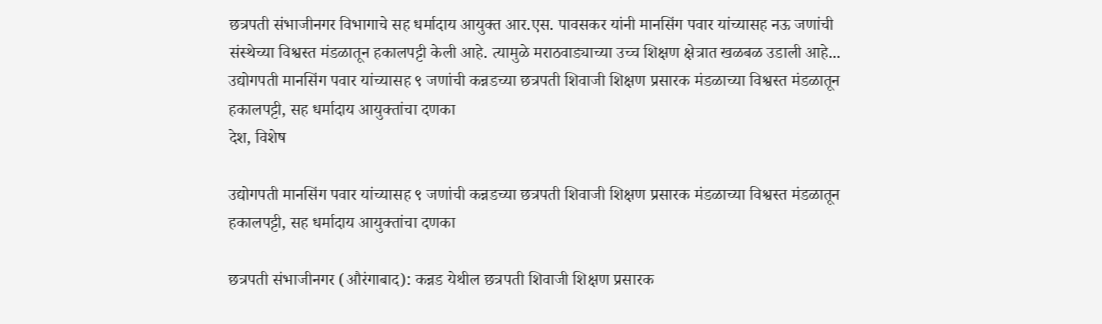छत्रपती संभाजीनगर विभागाचे सह धर्मादाय आयुक्त आर.एस. पावसकर यांनी मानसिंग पवार यांच्यासह नऊ जणांची संस्थेच्या विश्वस्त मंडळातून हकालपट्टी केली आहे. त्यामुळे मराठवाड्याच्या उच्च शिक्षण क्षेत्रात खळबळ उडाली आहे...
उद्योगपती मानसिंग पवार यांच्यासह ९ जणांची कन्नडच्या छत्रपती शिवाजी शिक्षण प्रसारक मंडळाच्या विश्वस्त मंडळातून हकालपट्टी, सह धर्मादाय आयुक्तांचा दणका
देश, विशेष

उद्योगपती मानसिंग पवार यांच्यासह ९ जणांची कन्नडच्या छत्रपती शिवाजी शिक्षण प्रसारक मंडळाच्या विश्वस्त मंडळातून हकालपट्टी, सह धर्मादाय आयुक्तांचा दणका

छत्रपती संभाजीनगर (औरंगाबाद): कन्नड येथील छत्रपती शिवाजी शिक्षण प्रसारक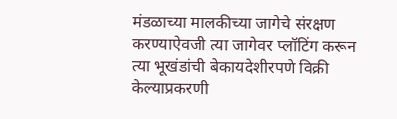मंडळाच्या मालकीच्या जागेचे संरक्षण करण्याऐवजी त्या जागेवर प्लॉटिंग करून त्या भूखंडांची बेकायदेशीरपणे विक्री केल्याप्रकरणी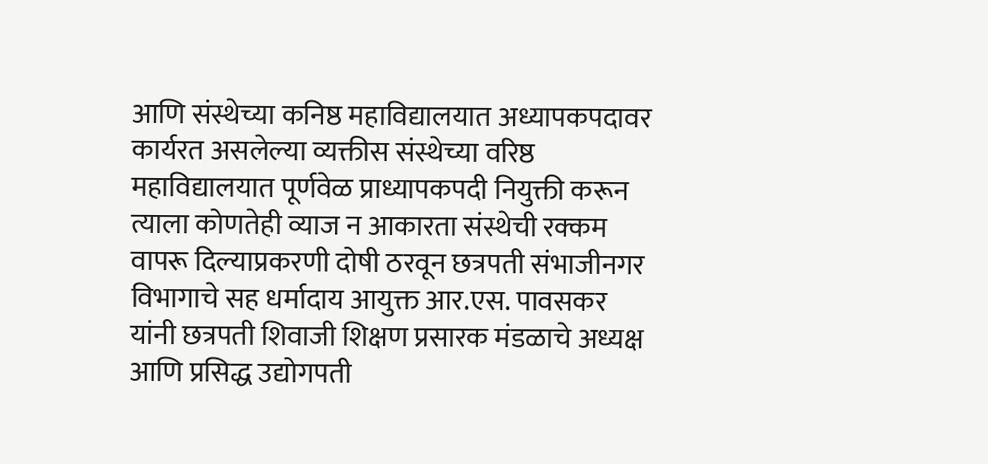आणि संस्थेच्या कनिष्ठ महाविद्यालयात अध्यापकपदावर कार्यरत असलेल्या व्यक्तीस संस्थेच्या वरिष्ठ महाविद्यालयात पूर्णवेळ प्राध्यापकपदी नियुक्ती करून त्याला कोणतेही व्याज न आकारता संस्थेची रक्कम वापरू दिल्याप्रकरणी दोषी ठरवून छत्रपती संभाजीनगर विभागाचे सह धर्मादाय आयुक्त आर.एस. पावसकर यांनी छत्रपती शिवाजी शिक्षण प्रसारक मंडळाचे अध्यक्ष आणि प्रसिद्ध उद्योगपती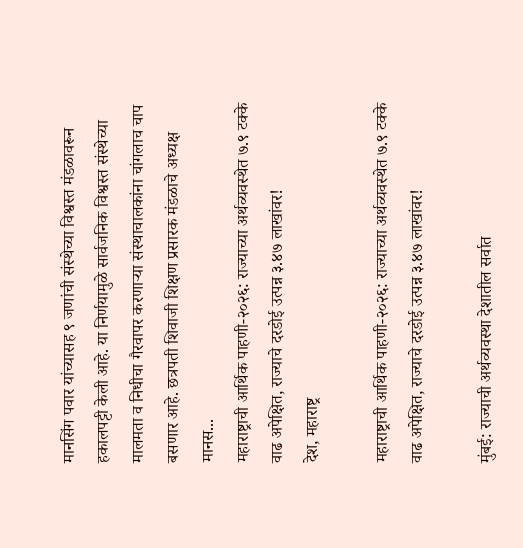मानसिंग पवार यांच्यासह ९ जणांची संस्थेच्या विश्वस्त मंडळावरून हकालपट्टी केली आहे. या निर्णयामुळे सार्वजनिक विश्वस्त संस्थेच्या मालमता व निधीचा गैरवापर करणाऱ्या संस्थाचालकांना चांगलाच चाप बसणार आहे. छत्रपती शिवाजी शिक्षण प्रसारक मंडळाचे अध्यक्ष मानस...
महाराष्ट्राची आर्थिक पाहणी-२०२६: राज्याच्या अर्थव्यवस्थेत ७.९ टक्के वाढ अपेक्षित, राज्याचे दरडोई उत्पन्न ३.४७ लाखांवर!
देश, महाराष्ट्र

महाराष्ट्राची आर्थिक पाहणी-२०२६: राज्याच्या अर्थव्यवस्थेत ७.९ टक्के वाढ अपेक्षित, राज्याचे दरडोई उत्पन्न ३.४७ लाखांवर!

मुंबई: राज्याची अर्थव्यवस्था देशातील सर्वात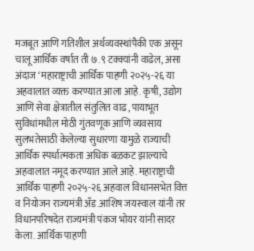मजबूत आणि गतिशील अर्थव्यवस्थांपैकी एक असून चालू आर्थिक वर्षात ती ७.९ टक्क्यांनी वाढेल, असा अंदाज ‘महाराष्ट्राची आर्थिक पाहणी २०२५-२६ या अहवालात व्यक्त करण्यात आला आहे. कृषी, उद्योग आणि सेवा क्षेत्रातील संतुलित वाढ, पायाभूत सुविधांमधील मोठी गुंतवणूक आणि व्यवसाय सुलभतेसाठी केलेल्या सुधारणा यामुळे राज्याची आर्थिक स्पर्धात्मकता अधिक बळकट झाल्याचे अहवालात नमूद करण्यात आले आहे. महाराष्ट्राची आर्थिक पाहणी २०२५-२६ अहवाल विधानसभेत वित्त व नियोजन राज्यमंत्री ॲड.आशिष जयस्वाल यांनी तर विधानपरिषदेत राज्यमंत्री पंकज भोयर यांनी सादर केला. आर्थिक पाहणी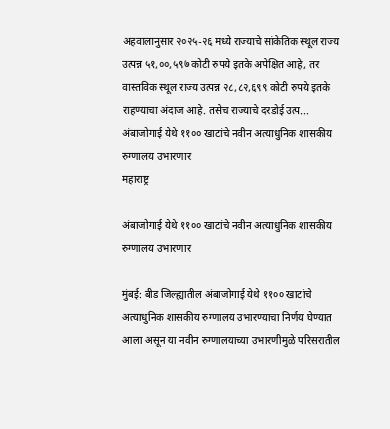अहवालानुसार २०२५-२६ मध्ये राज्याचे सांकेतिक स्थूल राज्य उत्पन्न ५१,००,५९७ कोटी रुपये इतके अपेक्षित आहे, तर वास्तविक स्थूल राज्य उत्पन्न २८,८२,६९९ कोटी रुपये इतके राहण्याचा अंदाज आहे. तसेच राज्याचे दरडोई उत्प...
अंबाजोगाई येथे ११०० खाटांचे नवीन अत्याधुनिक शासकीय रुग्णालय उभारणार
महाराष्ट्र

अंबाजोगाई येथे ११०० खाटांचे नवीन अत्याधुनिक शासकीय रुग्णालय उभारणार

मुंबई: बीड जिल्ह्यातील अंबाजोगाई येथे ११०० खाटांचे अत्याधुनिक शासकीय रुग्णालय उभारण्याचा निर्णय घेण्यात आला असून या नवीन रुग्णालयाच्या उभारणीमुळे परिसरातील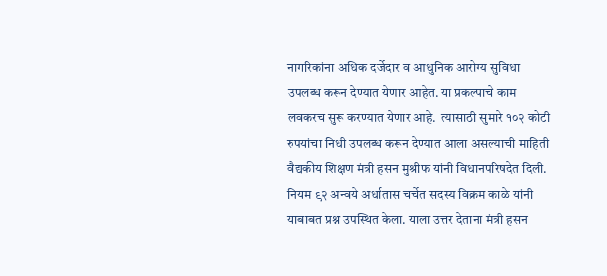नागरिकांना अधिक दर्जेदार व आधुनिक आरोग्य सुविधा उपलब्ध करून देण्यात येणार आहेत. या प्रकल्पाचे काम लवकरच सुरू करण्यात येणार आहे.  त्यासाठी सुमारे १०२ कोटी रुपयांचा निधी उपलब्ध करून देण्यात आला असल्याची माहिती वैद्यकीय शिक्षण मंत्री हसन मुश्रीफ यांनी विधानपरिषदेत दिली. नियम ९२ अन्वये अर्धातास चर्चेत सदस्य विक्रम काळे यांनी याबाबत प्रश्न उपस्थित केला. याला उत्तर देताना मंत्री हसन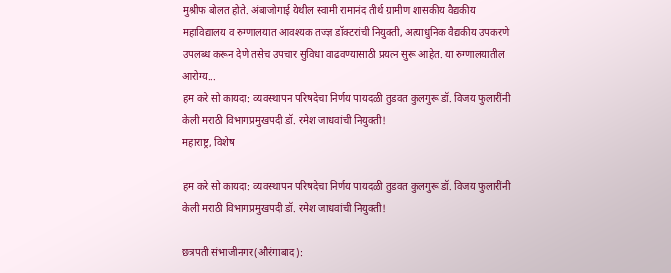मुश्रीफ बोलत होते. अंबाजोगाई येथील स्वामी रामानंद तीर्थ ग्रामीण शासकीय वैद्यकीय महाविद्यालय व रुग्णालयात आवश्यक तज्ज्ञ डॉक्टरांची नियुक्ती, अत्याधुनिक वैद्यकीय उपकरणे उपलब्ध करून देणे तसेच उपचार सुविधा वाढवण्यासाठी प्रयत्न सुरू आहेत. या रुग्णालयातील आरोग्य...
हम करे सो कायदा: व्यवस्थापन परिषदेचा निर्णय पायदळी तुडवत कुलगुरू डॉ. विजय फुलारींनी केली मराठी विभागप्रमुखपदी डॉ. रमेश जाधवांची नियुक्ती!
महाराष्ट्र, विशेष

हम करे सो कायदा: व्यवस्थापन परिषदेचा निर्णय पायदळी तुडवत कुलगुरू डॉ. विजय फुलारींनी केली मराठी विभागप्रमुखपदी डॉ. रमेश जाधवांची नियुक्ती!

छत्रपती संभाजीनगर(औरंगाबाद):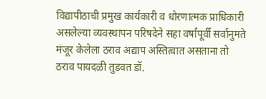विद्यापीठाची प्रमुख कार्यकारी व धोरणात्मक प्राधिकारी असलेल्या व्यवस्थापन परिषदेने सहा वर्षांपूर्वी सर्वानुमते मंजूर केलेला ठराव अद्याप अस्तित्वात असताना तो ठराव पायदळी तुडवत डॉ.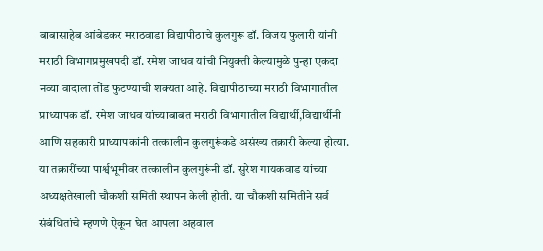बाबासाहेब आंबेडकर मराठवाडा विद्यापीठाचे कुलगुरू डॉ. विजय फुलारी यांनी मराठी विभागप्रमुखपदी डॉ. रमेश जाधव यांची नियुक्ती केल्यामुळे पुन्हा एकदा नव्या वादाला तोंड फुटण्याची शक्यता आहे. विद्यापीठाच्या मराठी विभागातील प्राध्यापक डॉ. रमेश जाधव यांच्याबाबत मराठी विभागातील विद्यार्थी,विद्यार्थीनी आणि सहकारी प्राध्यापकांनी तत्कालीन कुलगुरूंकडे असंख्य तक्रारी केल्या होत्या. या तक्रारींच्या पार्श्वभूमीवर तत्कालीन कुलगुरूंनी डॉ. सुरेश गायकवाड यांच्या अध्यक्षतेखाली चौकशी समिती स्थापन केली होती. या चौकशी समितीने सर्व संबंधितांचे म्हणणे ऐकून घेत आपला अहवाल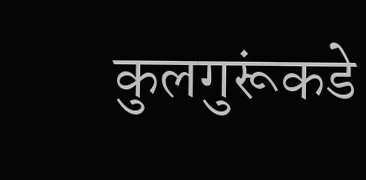कुलगुरूंकडे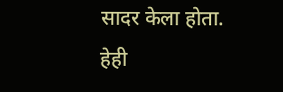सादर केला होता. हेही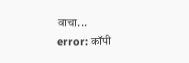वाचा...
error: कॉपी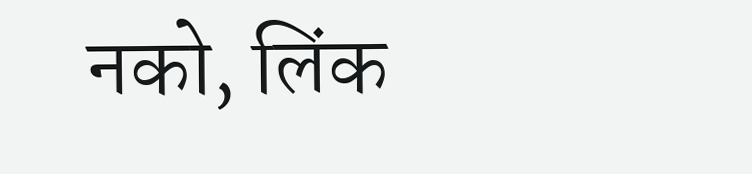नको, लिंक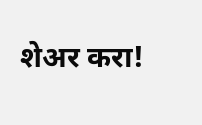शेअर करा!